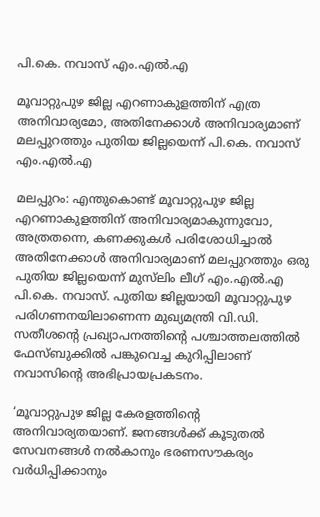പി.കെ. നവാസ് എം.എൽ.എ

മൂവാറ്റുപുഴ ജില്ല എറണാകുളത്തിന് എത്ര അനിവാര്യമോ, അതിനേക്കാൾ അനിവാര്യമാണ് മലപ്പുറത്തും പുതിയ ജില്ലയെന്ന് പി.കെ. നവാസ് എം.എൽ.എ

മലപ്പുറം: എന്തുകൊണ്ട് മൂവാറ്റുപുഴ ജില്ല എറണാകുളത്തിന് അനിവാര്യമാകുന്നുവോ, അത്രതന്നെ, കണക്കുകൾ പരിശോധിച്ചാൽ അതിനേക്കാൾ അനിവാര്യമാണ് മലപ്പുറത്തും ഒരു പുതിയ ജില്ലയെന്ന് മുസ്‍ലിം ലീഗ് എം.എൽ.എ പി.കെ. നവാസ്. പുതിയ ജില്ലയായി മൂവാറ്റുപുഴ പരിഗണനയിലാണെന്ന മുഖ്യമന്ത്രി വി.ഡി. സതീശന്റെ പ്രഖ്യാപനത്തിന്റെ പശ്ചാത്തലത്തിൽ ഫേസ്ബുക്കിൽ പങ്കുവെച്ച കുറിപ്പിലാണ് നവാസിന്റെ അഭിപ്രായപ്രകടനം.

‘മൂവാറ്റുപുഴ ജില്ല കേരളത്തിന്റെ അനിവാര്യതയാണ്. ജനങ്ങൾക്ക് കൂടുതൽ സേവനങ്ങൾ നൽകാനും ഭരണസൗകര്യം വർധിപ്പിക്കാനും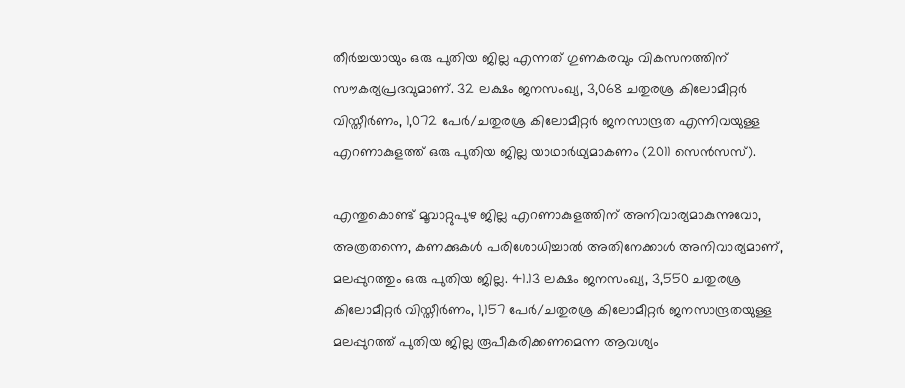തീർച്ചയായും ഒരു പുതിയ ജില്ല എന്നത് ഗുണകരവും വികസനത്തിന് സൗകര്യപ്രദവുമാണ്. 32 ലക്ഷം ജനസംഖ്യ, 3,068 ചതുരശ്ര കിലോമീറ്റർ വിസ്തീർണം, 1,072 പേർ/ചതുരശ്ര കിലോമീറ്റർ ജനസാന്ദ്രത എന്നിവയുള്ള എറണാകുളത്ത് ഒരു പുതിയ ജില്ല യാഥാർഥ്യമാകണം (2011 സെൻസസ്).

എന്തുകൊണ്ട് മൂവാറ്റുപുഴ ജില്ല എറണാകുളത്തിന് അനിവാര്യമാകുന്നുവോ, അത്രതന്നെ, കണക്കുകൾ പരിശോധിച്ചാൽ അതിനേക്കാൾ അനിവാര്യമാണ്, മലപ്പുറത്തും ഒരു പുതിയ ജില്ല. 41.13 ലക്ഷം ജനസംഖ്യ, 3,550 ചതുരശ്ര കിലോമീറ്റർ വിസ്തീർണം, 1,157 പേർ/ചതുരശ്ര കിലോമീറ്റർ ജനസാന്ദ്രതയുള്ള മലപ്പുറത്ത് പുതിയ ജില്ല രൂപീകരിക്കണമെന്ന ആവശ്യം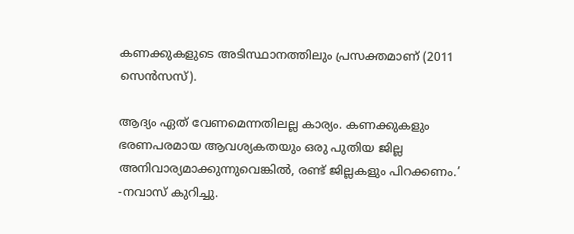കണക്കുകളുടെ അടിസ്ഥാനത്തിലും പ്രസക്തമാണ് (2011 സെൻസസ്).

ആദ്യം ഏത് വേണമെന്നതിലല്ല കാര്യം. കണക്കുകളും ഭരണപരമായ ആവശ്യകതയും ഒരു പുതിയ ജില്ല അനിവാര്യമാക്കുന്നുവെങ്കിൽ, രണ്ട് ജില്ലകളും പിറക്കണം.’ -നവാസ് കുറിച്ചു.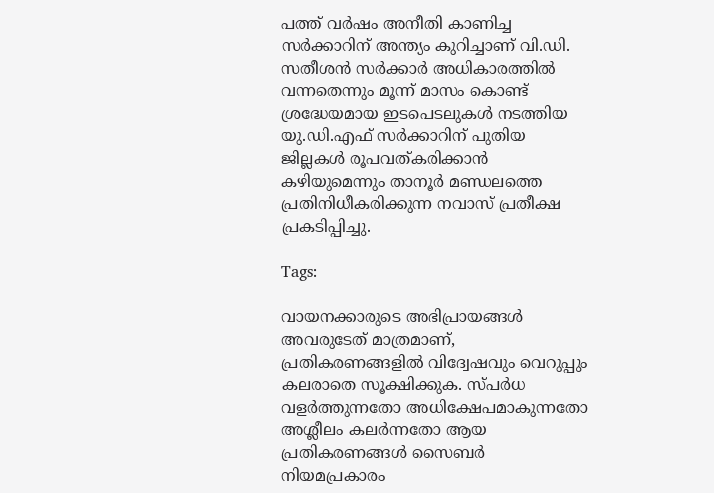പത്ത് വർഷം അനീതി കാണിച്ച സർക്കാറിന് അന്ത്യം കുറിച്ചാണ് വി.ഡി. സതീശൻ സർക്കാർ അധികാരത്തിൽ വന്നതെന്നും മൂന്ന് മാസം കൊണ്ട് ശ്രദ്ധേയമായ ഇടപെടലുകൾ നടത്തിയ യു.ഡി.എഫ് സർക്കാറിന് പുതിയ ജില്ലകൾ രൂപവത്കരിക്കാൻ കഴിയുമെന്നും താനൂർ മണ്ഡലത്തെ പ്രതിനിധീകരിക്കുന്ന നവാസ് പ്രതീക്ഷ പ്രകടിപ്പിച്ചു.

Tags:

വായനക്കാരുടെ അഭിപ്രായങ്ങള്‍ അവരുടേത് മാത്രമാണ്, പ്രതികരണങ്ങളിൽ വിദ്വേഷവും വെറുപ്പും കലരാതെ സൂക്ഷിക്കുക. സ്പർധ വളർത്തുന്നതോ അധിക്ഷേപമാകുന്നതോ അശ്ലീലം കലർന്നതോ ആയ പ്രതികരണങ്ങൾ സൈബർ നിയമപ്രകാരം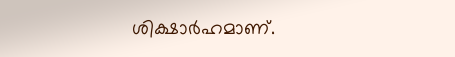ശിക്ഷാർഹമാണ്.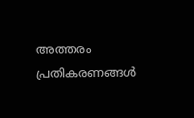അത്തരം പ്രതികരണങ്ങൾ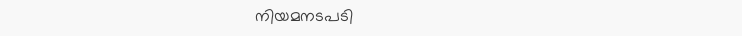നിയമനടപടി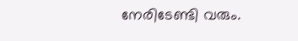നേരിടേണ്ടി വരും.